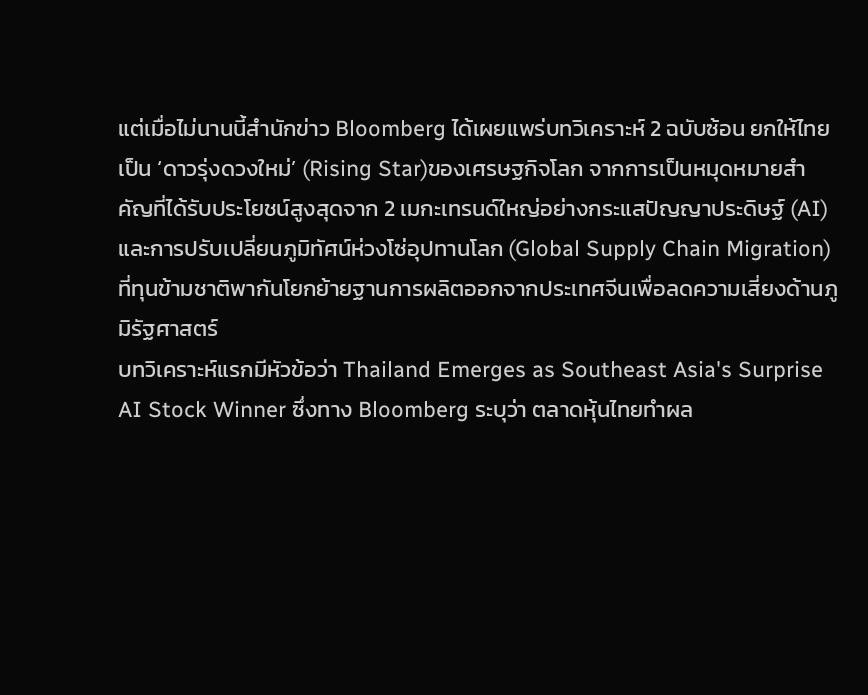แต่เมื่อไม่นานนี้สำนักข่าว Bloomberg ได้เผยแพร่บทวิเคราะห์ 2 ฉบับซ้อน ยกให้ไทยเป็น ‘ดาวรุ่งดวงใหม่’ (Rising Star)ของเศรษฐกิจโลก จากการเป็นหมุดหมายสำคัญที่ได้รับประโยชน์สูงสุดจาก 2 เมกะเทรนด์ใหญ่อย่างกระแสปัญญาประดิษฐ์ (AI) และการปรับเปลี่ยนภูมิทัศน์ห่วงโซ่อุปทานโลก (Global Supply Chain Migration) ที่ทุนข้ามชาติพากันโยกย้ายฐานการผลิตออกจากประเทศจีนเพื่อลดความเสี่ยงด้านภูมิรัฐศาสตร์
บทวิเคราะห์แรกมีหัวข้อว่า Thailand Emerges as Southeast Asia's Surprise AI Stock Winner ซึ่งทาง Bloomberg ระบุว่า ตลาดหุ้นไทยทำผล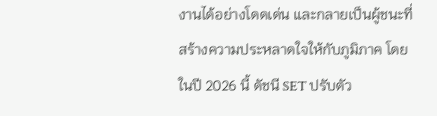งานได้อย่างโดดเด่น และกลายเป็นผู้ชนะที่สร้างความประหลาดใจให้กับภูมิภาค โดยในปี 2026 นี้ ดัชนี SET ปรับตัว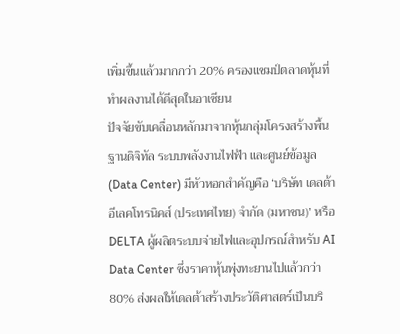เพิ่มขึ้นแล้วมากกว่า 20% ครองแชมป์ตลาดหุ้นที่ทำผลงานได้ดีสุดในอาเซียน
ปัจจัยขับเคลื่อนหลักมาจากหุ้นกลุ่มโครงสร้างพื้นฐานดิจิทัล ระบบพลังงานไฟฟ้า และศูนย์ข้อมูล (Data Center) มีหัวหอกสำคัญคือ ‘บริษัท เดลต้า อีเลคโทรนิคส์ (ประเทศไทย) จำกัด (มหาชน)’ หรือ DELTA ผู้ผลิตระบบจ่ายไฟและอุปกรณ์สำหรับ AI Data Center ซึ่งราคาหุ้นพุ่งทะยานไปแล้วกว่า 80% ส่งผลให้เดลต้าสร้างประวัติศาสตร์เป็นบริ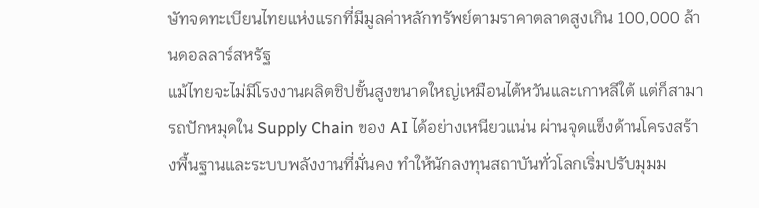ษัทจดทะเบียนไทยแห่งแรกที่มีมูลค่าหลักทรัพย์ตามราคาตลาดสูงเกิน 100,000 ล้านดอลลาร์สหรัฐ
แม้ไทยจะไม่มีโรงงานผลิตชิปขั้นสูงขนาดใหญ่เหมือนไต้หวันและเกาหลีใต้ แต่ก็สามารถปักหมุดใน Supply Chain ของ AI ได้อย่างเหนียวแน่น ผ่านจุดแข็งด้านโครงสร้างพื้นฐานและระบบพลังงานที่มั่นคง ทำให้นักลงทุนสถาบันทั่วโลกเริ่มปรับมุมม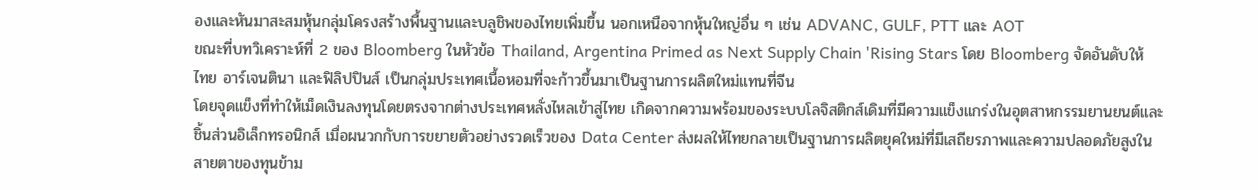องและหันมาสะสมหุ้นกลุ่มโครงสร้างพื้นฐานและบลูชิพของไทยเพิ่มขึ้น นอกเหนือจากหุ้นใหญ่อื่น ๆ เช่น ADVANC, GULF, PTT และ AOT
ขณะที่บทวิเคราะห์ที่ 2 ของ Bloomberg ในหัวข้อ Thailand, Argentina Primed as Next Supply Chain 'Rising Stars โดย Bloomberg จัดอันดับให้ไทย อาร์เจนตินา และฟิลิปปินส์ เป็นกลุ่มประเทศเนื้อหอมที่จะก้าวขึ้นมาเป็นฐานการผลิตใหม่แทนที่จีน
โดยจุดแข็งที่ทำให้เม็ดเงินลงทุนโดยตรงจากต่างประเทศหลั่งไหลเข้าสู่ไทย เกิดจากความพร้อมของระบบโลจิสติกส์เดิมที่มีความแข็งแกร่งในอุตสาหกรรมยานยนต์และชิ้นส่วนอิเล็กทรอนิกส์ เมื่อผนวกกับการขยายตัวอย่างรวดเร็วของ Data Center ส่งผลให้ไทยกลายเป็นฐานการผลิตยุคใหม่ที่มีเสถียรภาพและความปลอดภัยสูงในสายตาของทุนข้าม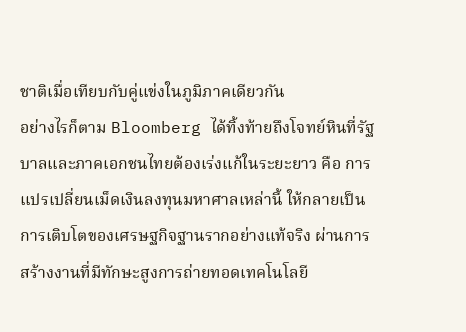ชาติเมื่อเทียบกับคู่แข่งในภูมิภาคเดียวกัน
อย่างไรก็ตาม Bloomberg ได้ทิ้งท้ายถึงโจทย์หินที่รัฐบาลและภาคเอกชนไทยต้องเร่งแก้ในระยะยาว คือ การแปรเปลี่ยนเม็ดเงินลงทุนมหาศาลเหล่านี้ ให้กลายเป็นการเติบโตของเศรษฐกิจฐานรากอย่างแท้จริง ผ่านการสร้างงานที่มีทักษะสูงการถ่ายทอดเทคโนโลยี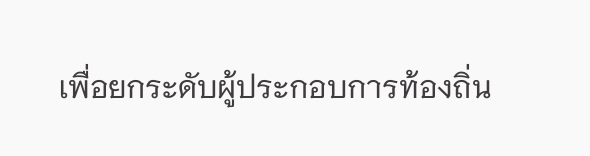เพื่อยกระดับผู้ประกอบการท้องถิ่น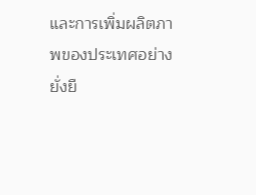และการเพิ่มผลิตภาพของประเทศอย่างยั่งยื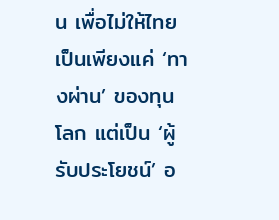น เพื่อไม่ให้ไทยเป็นเพียงแค่ ‘ทางผ่าน’ ของทุนโลก แต่เป็น ‘ผู้รับประโยชน์’ อ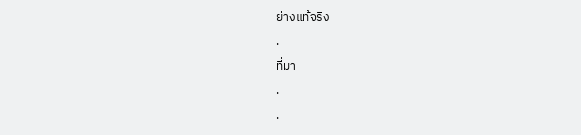ย่างแท้จริง
.
ที่มา
.
.